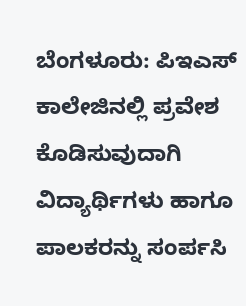ಬೆಂಗಳೂರು: ಪಿಇಎಸ್ ಕಾಲೇಜಿನಲ್ಲಿ ಪ್ರವೇಶ ಕೊಡಿಸುವುದಾಗಿ ವಿದ್ಯಾರ್ಥಿಗಳು ಹಾಗೂ ಪಾಲಕರನ್ನು ಸಂರ್ಪಸಿ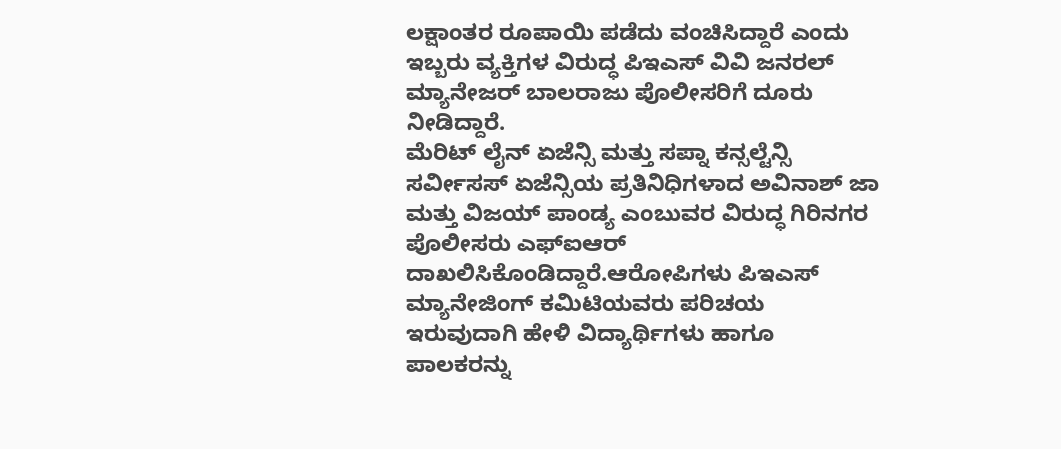ಲಕ್ಷಾಂತರ ರೂಪಾಯಿ ಪಡೆದು ವಂಚಿಸಿದ್ದಾರೆ ಎಂದು ಇಬ್ಬರು ವ್ಯಕ್ತಿಗಳ ವಿರುದ್ಧ ಪಿಇಎಸ್ ವಿವಿ ಜನರಲ್ ಮ್ಯಾನೇಜರ್ ಬಾಲರಾಜು ಪೊಲೀಸರಿಗೆ ದೂರು ನೀಡಿದ್ದಾರೆ.
ಮೆರಿಟ್ ಲೈನ್ ಏಜೆನ್ಸಿ ಮತ್ತು ಸಪ್ನಾ ಕನ್ಸಲ್ಟೆನ್ಸಿ ಸರ್ವೀಸಸ್ ಏಜೆನ್ಸಿಯ ಪ್ರತಿನಿಧಿಗಳಾದ ಅವಿನಾಶ್ ಜಾ ಮತ್ತು ವಿಜಯ್ ಪಾಂಡ್ಯ ಎಂಬುವರ ವಿರುದ್ಧ ಗಿರಿನಗರ ಪೊಲೀಸರು ಎಫ್ಐಆರ್ ದಾಖಲಿಸಿಕೊಂಡಿದ್ದಾರೆ.ಆರೋಪಿಗಳು ಪಿಇಎಸ್ ಮ್ಯಾನೇಜಿಂಗ್ ಕಮಿಟಿಯವರು ಪರಿಚಯ ಇರುವುದಾಗಿ ಹೇಳಿ ವಿದ್ಯಾರ್ಥಿಗಳು ಹಾಗೂ ಪಾಲಕರನ್ನು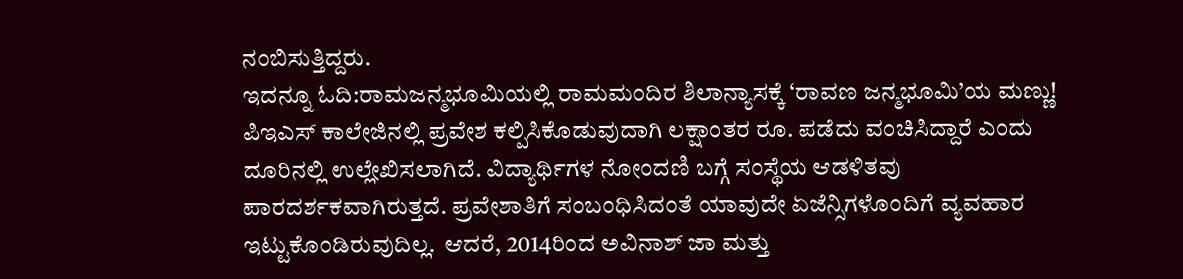ನಂಬಿಸುತ್ತಿದ್ದರು.
ಇದನ್ನೂ ಓದಿ:ರಾಮಜನ್ಮಭೂಮಿಯಲ್ಲಿ ರಾಮಮಂದಿರ ಶಿಲಾನ್ಯಾಸಕ್ಕೆ ‘ರಾವಣ ಜನ್ಮಭೂಮಿ’ಯ ಮಣ್ಣು!
ಪಿಇಎಸ್ ಕಾಲೇಜಿನಲ್ಲಿ ಪ್ರವೇಶ ಕಲ್ಪಿಸಿಕೊಡುವುದಾಗಿ ಲಕ್ಷಾಂತರ ರೂ. ಪಡೆದು ವಂಚಿಸಿದ್ದಾರೆ ಎಂದು ದೂರಿನಲ್ಲಿ ಉಲ್ಲೇಖಿಸಲಾಗಿದೆ. ವಿದ್ಯಾರ್ಥಿಗಳ ನೋಂದಣಿ ಬಗ್ಗೆ ಸಂಸ್ಥೆಯ ಆಡಳಿತವು ಪಾರದರ್ಶಕವಾಗಿರುತ್ತದೆ. ಪ್ರವೇಶಾತಿಗೆ ಸಂಬಂಧಿಸಿದಂತೆ ಯಾವುದೇ ಏಜೆನ್ಸಿಗಳೊಂದಿಗೆ ವ್ಯವಹಾರ ಇಟ್ಟುಕೊಂಡಿರುವುದಿಲ್ಲ.  ಆದರೆ, 2014ರಿಂದ ಅವಿನಾಶ್ ಜಾ ಮತ್ತು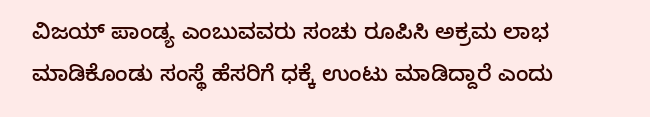ವಿಜಯ್ ಪಾಂಡ್ಯ ಎಂಬುವವರು ಸಂಚು ರೂಪಿಸಿ ಅಕ್ರಮ ಲಾಭ ಮಾಡಿಕೊಂಡು ಸಂಸ್ಥೆ ಹೆಸರಿಗೆ ಧಕ್ಕೆ ಉಂಟು ಮಾಡಿದ್ದಾರೆ ಎಂದು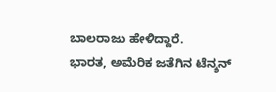ಬಾಲರಾಜು ಹೇಳಿದ್ದಾರೆ.
ಭಾರತ, ಅಮೆರಿಕ ಜತೆಗಿನ ಟೆನ್ಶನ್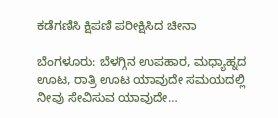ಕಡೆಗಣಿಸಿ ಕ್ಷಿಪಣಿ ಪರೀಕ್ಷಿಸಿದ ಚೀನಾ

ಬೆಂಗಳೂರು: ಬೆಳಗ್ಗಿನ ಉಪಹಾರ, ಮಧ್ಯಾಹ್ನದ ಊಟ, ರಾತ್ರಿ ಊಟ ಯಾವುದೇ ಸಮಯದಲ್ಲಿ ನೀವು ಸೇವಿಸುವ ಯಾವುದೇ…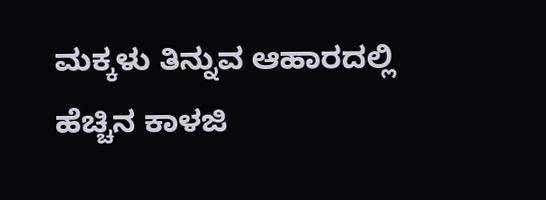ಮಕ್ಕಳು ತಿನ್ನುವ ಆಹಾರದಲ್ಲಿ ಹೆಚ್ಚಿನ ಕಾಳಜಿ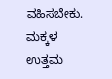ವಹಿಸಬೇಕು. ಮಕ್ಕಳ ಉತ್ತಮ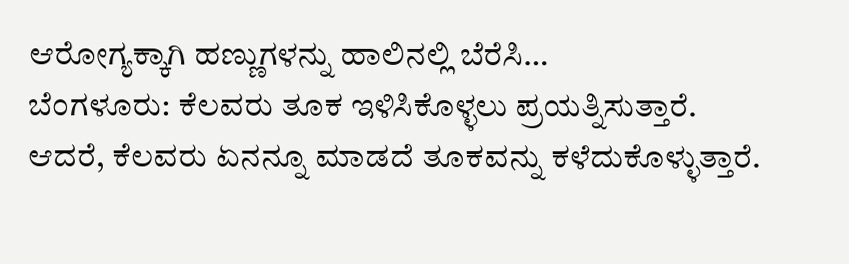ಆರೋಗ್ಯಕ್ಕಾಗಿ ಹಣ್ಣುಗಳನ್ನು ಹಾಲಿನಲ್ಲಿ ಬೆರೆಸಿ…
ಬೆಂಗಳೂರು: ಕೆಲವರು ತೂಕ ಇಳಿಸಿಕೊಳ್ಳಲು ಪ್ರಯತ್ನಿಸುತ್ತಾರೆ. ಆದರೆ, ಕೆಲವರು ಏನನ್ನೂ ಮಾಡದೆ ತೂಕವನ್ನು ಕಳೆದುಕೊಳ್ಳುತ್ತಾರೆ.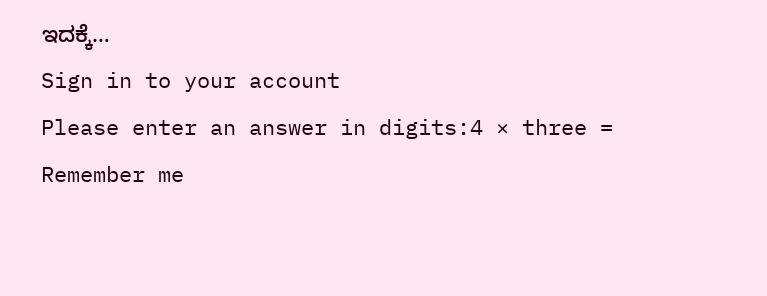ಇದಕ್ಕೆ…
Sign in to your account
Please enter an answer in digits:4 × three =
Remember me